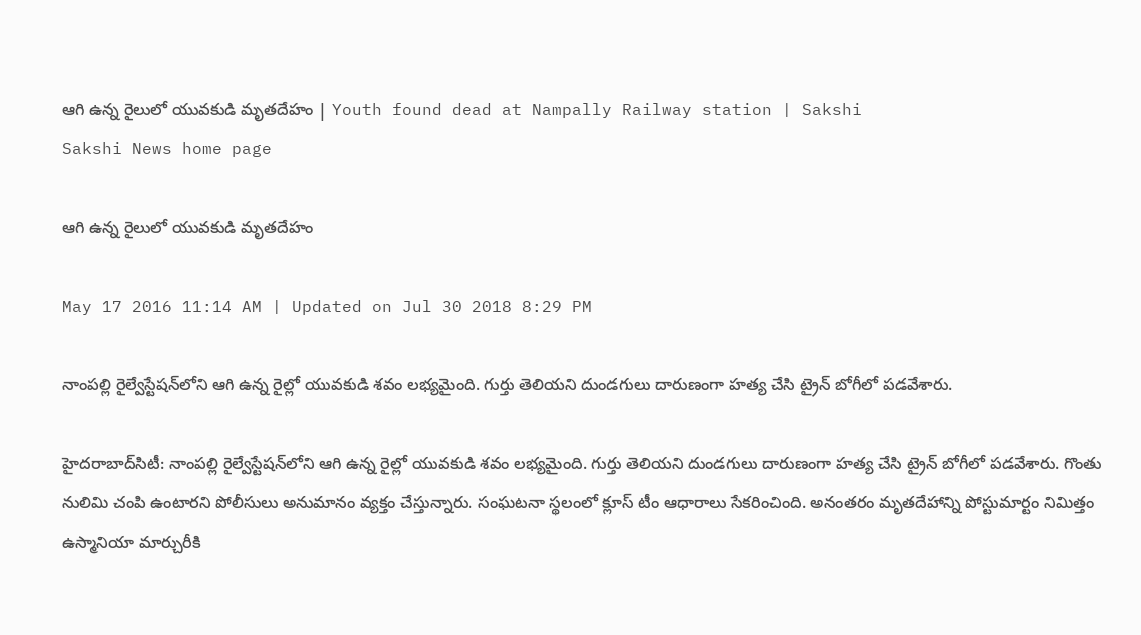ఆగి ఉన్న రైలులో యువకుడి మృతదేహం | Youth found dead at Nampally Railway station | Sakshi
Sakshi News home page

ఆగి ఉన్న రైలులో యువకుడి మృతదేహం

May 17 2016 11:14 AM | Updated on Jul 30 2018 8:29 PM

నాంపల్లి రైల్వేస్టేషన్‌లోని ఆగి ఉన్న రైల్లో యువకుడి శవం లభ్యమైంది. గుర్తు తెలియని దుండగులు దారుణంగా హత్య చేసి ట్రైన్ బోగీలో పడవేశారు.

హైదరాబాద్‌సిటీ: నాంపల్లి రైల్వేస్టేషన్‌లోని ఆగి ఉన్న రైల్లో యువకుడి శవం లభ్యమైంది. గుర్తు తెలియని దుండగులు దారుణంగా హత్య చేసి ట్రైన్ బోగీలో పడవేశారు. గొంతు నులిమి చంపి ఉంటారని పోలీసులు అనుమానం వ్యక్తం చేస్తున్నారు. సంఘటనా స్థలంలో క్లూస్‌ టీం ఆధారాలు సేకరించింది. అనంతరం మృతదేహాన్ని పోస్టుమార్టం నిమిత్తం ఉస్మానియా మార్చురీకి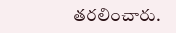తరలించారు.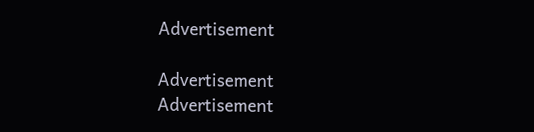Advertisement

Advertisement
Advertisement